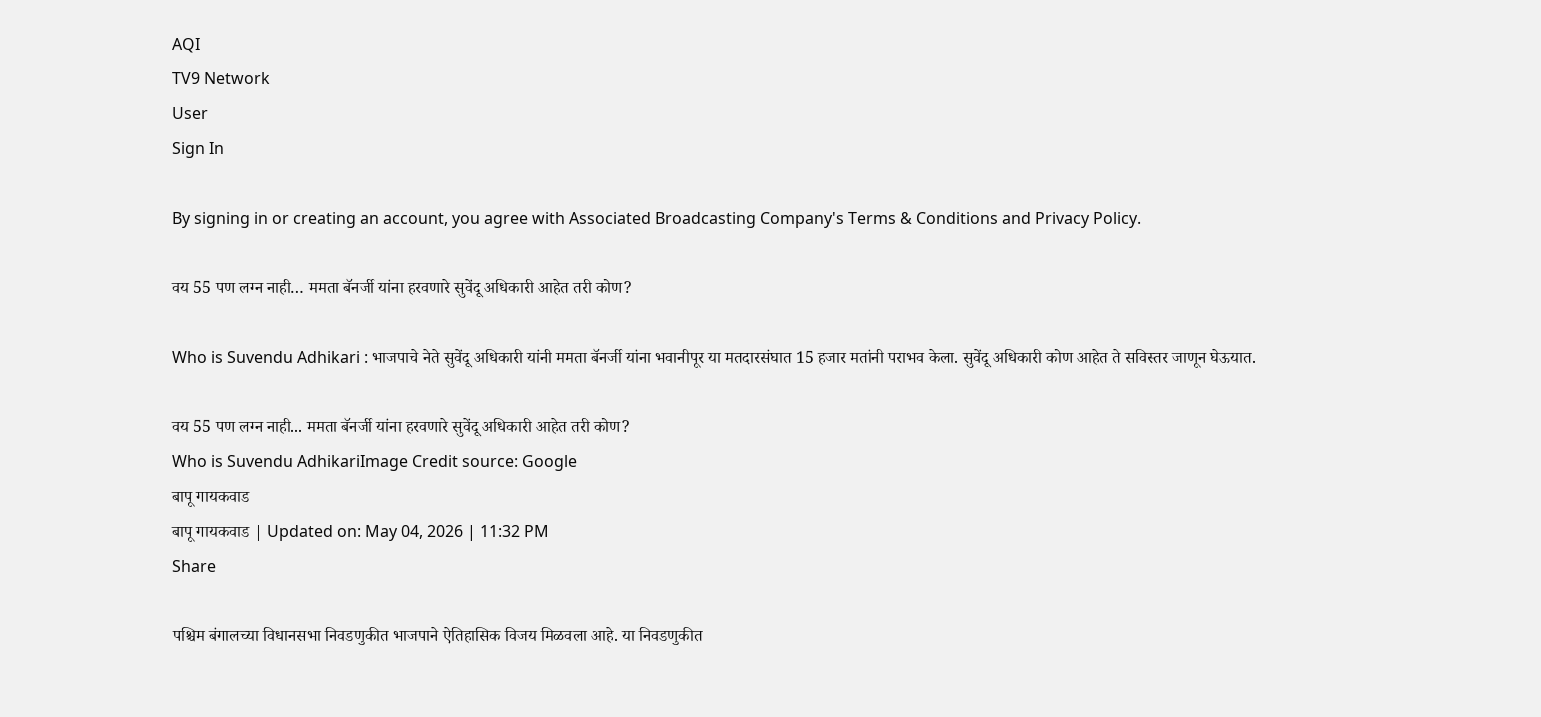AQI
TV9 Network
User
Sign In

By signing in or creating an account, you agree with Associated Broadcasting Company's Terms & Conditions and Privacy Policy.

वय 55 पण लग्न नाही… ममता बॅनर्जी यांना हरवणारे सुवेंदू अधिकारी आहेत तरी कोण?

Who is Suvendu Adhikari : भाजपाचे नेते सुवेंदू अधिकारी यांनी ममता बॅनर्जी यांना भवानीपूर या मतदारसंघात 15 हजार मतांनी पराभव केला. सुवेंदू अधिकारी कोण आहेत ते सविस्तर जाणून घेऊयात.

वय 55 पण लग्न नाही... ममता बॅनर्जी यांना हरवणारे सुवेंदू अधिकारी आहेत तरी कोण?
Who is Suvendu AdhikariImage Credit source: Google
बापू गायकवाड
बापू गायकवाड | Updated on: May 04, 2026 | 11:32 PM
Share

पश्चिम बंगालच्या विधानसभा निवडणुकीत भाजपाने ऐतिहासिक विजय मिळवला आहे. या निवडणुकीत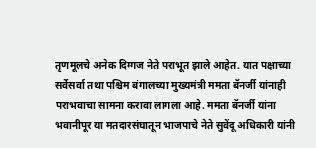तृणमूलचे अनेक दिग्गज नेते पराभूत झाले आहेत. यात पक्षाच्या सर्वेसर्वा तथा पश्चिम बंगालच्या मुख्यमंत्री ममता बॅनर्जी यांनाही पराभवाचा सामना करावा लागला आहे. ममता बॅनर्जी यांना भवानीपूर या मतदारसंघातून भाजपाचे नेते सुवेंदू अधिकारी यांनी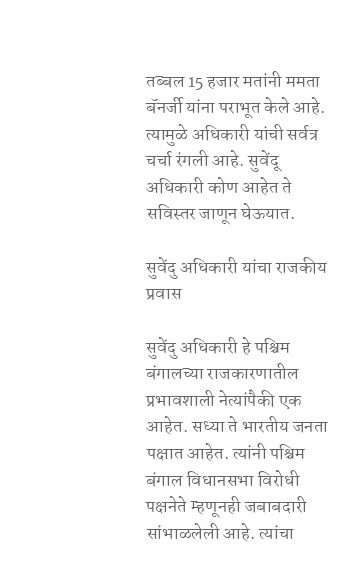तब्बल 15 हजार मतांनी ममता बॅनर्जी यांना पराभूत केले आहे. त्यामुळे अधिकारी यांची सर्वत्र चर्चा रंगली आहे. सुवेंदू अधिकारी कोण आहेत ते सविस्तर जाणून घेऊयात.

सुवेंदु अधिकारी यांचा राजकीय प्रवास

सुवेंदु अधिकारी हे पश्चिम बंगालच्या राजकारणातील प्रभावशाली नेत्यांपैकी एक आहेत. सध्या ते भारतीय जनता पक्षात आहेत. त्यांनी पश्चिम बंगाल विधानसभा विरोधी पक्षनेते म्हणूनही जबाबदारी सांभाळलेली आहे. त्यांचा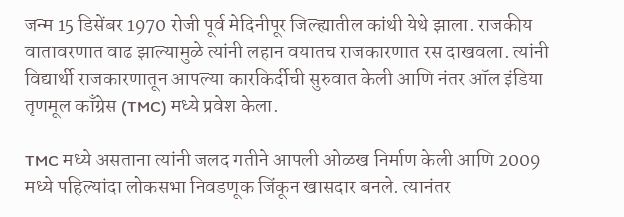जन्म 15 डिसेंबर 1970 रोजी पूर्व मेदिनीपूर जिल्ह्यातील कांथी येथे झाला. राजकीय वातावरणात वाढ झाल्यामुळे त्यांनी लहान वयातच राजकारणात रस दाखवला. त्यांनी विद्यार्थी राजकारणातून आपल्या कारकिर्दीची सुरुवात केली आणि नंतर ऑल इंडिया तृणमूल काँग्रेस (TMC) मध्ये प्रवेश केला.

TMC मध्ये असताना त्यांनी जलद गतीने आपली ओळख निर्माण केली आणि 2009 मध्ये पहिल्यांदा लोकसभा निवडणूक जिंकून खासदार बनले. त्यानंतर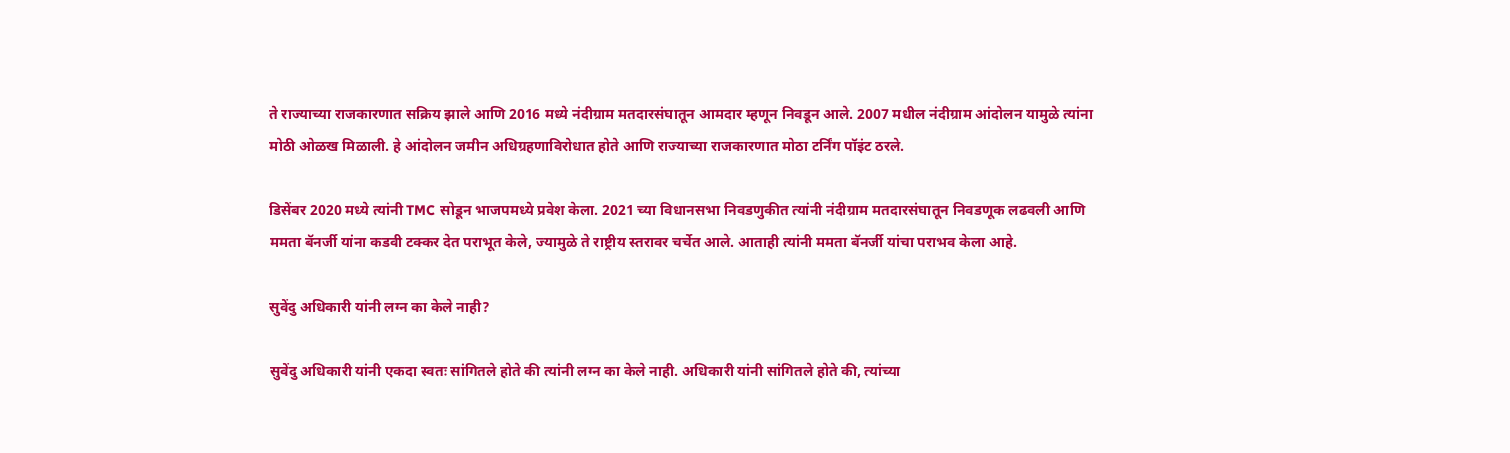ते राज्याच्या राजकारणात सक्रिय झाले आणि 2016 मध्ये नंदीग्राम मतदारसंघातून आमदार म्हणून निवडून आले. 2007 मधील नंदीग्राम आंदोलन यामुळे त्यांना मोठी ओळख मिळाली. हे आंदोलन जमीन अधिग्रहणाविरोधात होते आणि राज्याच्या राजकारणात मोठा टर्निंग पॉइंट ठरले.

डिसेंबर 2020 मध्ये त्यांनी TMC सोडून भाजपमध्ये प्रवेश केला. 2021 च्या विधानसभा निवडणुकीत त्यांनी नंदीग्राम मतदारसंघातून निवडणूक लढवली आणि ममता बॅनर्जी यांना कडवी टक्कर देत पराभूत केले, ज्यामुळे ते राष्ट्रीय स्तरावर चर्चेत आले. आताही त्यांनी ममता बॅनर्जी यांचा पराभव केला आहे.

सुवेंदु अधिकारी यांनी लग्न का केले नाही?

सुवेंदु अधिकारी यांनी एकदा स्वतः सांगितले होते की त्यांनी लग्न का केले नाही. अधिकारी यांनी सांगितले होते की, त्यांच्या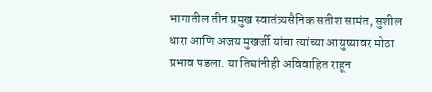भागातील तीन प्रमुख स्वातंत्र्यसैनिक सतीश सामंत, सुशील धारा आणि अजय मुखर्जी यांचा त्यांच्या आयुष्यावर मोठा प्रभाव पडला. या तिघांनीही अविवाहित राहून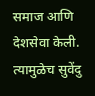समाज आणि देशसेवा केली. त्यामुळेच सुवेंदु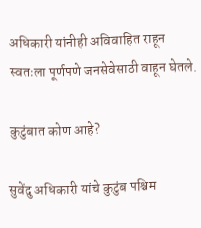अधिकारी यांनीही अविवाहित राहून स्वतःला पूर्णपणे जनसेवेसाठी वाहून घेतले.

कुटुंबात कोण आहे?

सुवेंदु अधिकारी यांचे कुटुंब पश्चिम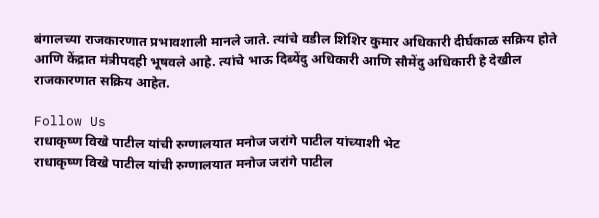बंगालच्या राजकारणात प्रभावशाली मानले जाते. त्यांचे वडील शिशिर कुमार अधिकारी दीर्घकाळ सक्रिय होते आणि केंद्रात मंत्रीपदही भूषवले आहे. त्यांचे भाऊ दिब्येंदु अधिकारी आणि सौमेंदु अधिकारी हे देखील राजकारणात सक्रिय आहेत.

Follow Us
राधाकृष्ण विखे पाटील यांची रुग्णालयात मनोज जरांगे पाटील यांच्याशी भेट
राधाकृष्ण विखे पाटील यांची रुग्णालयात मनोज जरांगे पाटील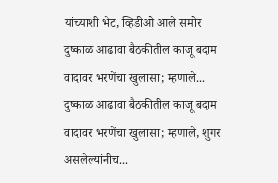यांच्याशी भेट, व्हिडीओ आले समोर
दुष्काळ आढावा बैठकीतील काजू बदाम वादावर भरणेंचा खुलासा; म्हणाले...
दुष्काळ आढावा बैठकीतील काजू बदाम वादावर भरणेंचा खुलासा; म्हणाले, शुगर असलेल्यांनीच...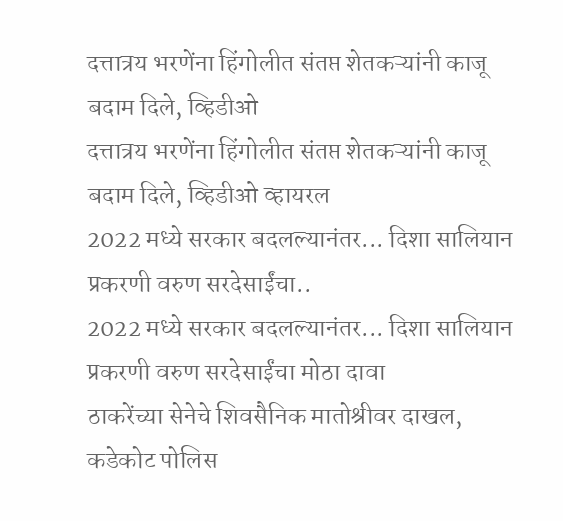दत्तात्रय भरणेंना हिंगोलीत संतप्त शेतकऱ्यांनी काजू बदाम दिले, व्हिडीओ
दत्तात्रय भरणेंना हिंगोलीत संतप्त शेतकऱ्यांनी काजू बदाम दिले, व्हिडीओ व्हायरल
2022 मध्ये सरकार बदलल्यानंतर... दिशा सालियान प्रकरणी वरुण सरदेसाईंचा..
2022 मध्ये सरकार बदलल्यानंतर... दिशा सालियान प्रकरणी वरुण सरदेसाईंचा मोठा दावा
ठाकरेंच्या सेनेचे शिवसैनिक मातोश्रीवर दाखल, कडेकोट पोलिस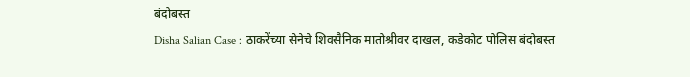बंदोबस्त
Disha Salian Case : ठाकरेंच्या सेनेचे शिवसैनिक मातोश्रीवर दाखल, कडेकोट पोलिस बंदोबस्त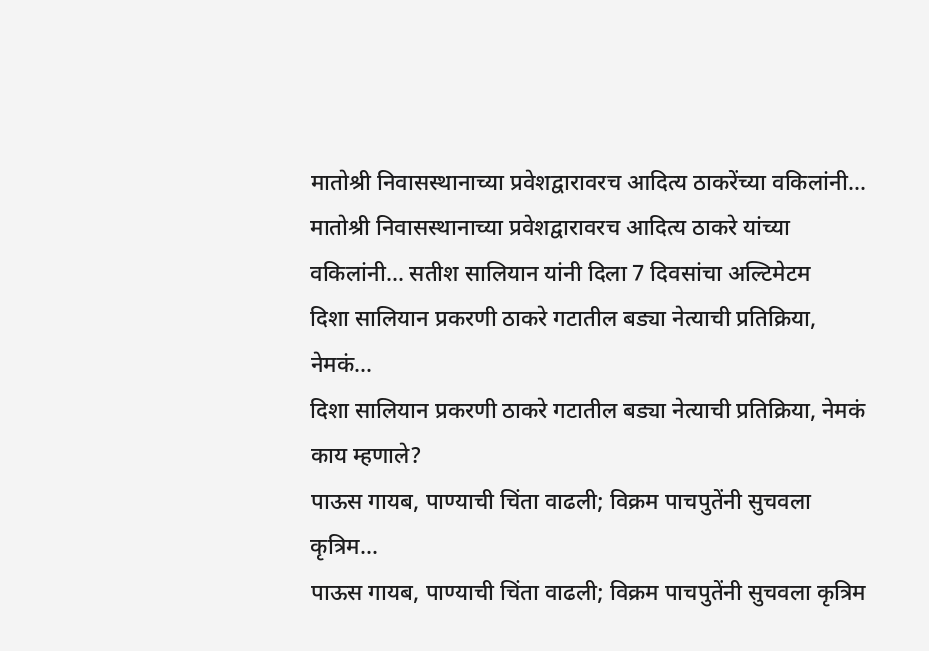मातोश्री निवासस्थानाच्या प्रवेशद्वारावरच आदित्य ठाकरेंच्या वकिलांनी...
मातोश्री निवासस्थानाच्या प्रवेशद्वारावरच आदित्य ठाकरे यांच्या वकिलांनी... सतीश सालियान यांनी दिला 7 दिवसांचा अल्टिमेटम
दिशा सालियान प्रकरणी ठाकरे गटातील बड्या नेत्याची प्रतिक्रिया, नेमकं...
दिशा सालियान प्रकरणी ठाकरे गटातील बड्या नेत्याची प्रतिक्रिया, नेमकं काय म्हणाले?
पाऊस गायब, पाण्याची चिंता वाढली; विक्रम पाचपुतेंनी सुचवला कृत्रिम...
पाऊस गायब, पाण्याची चिंता वाढली; विक्रम पाचपुतेंनी सुचवला कृत्रिम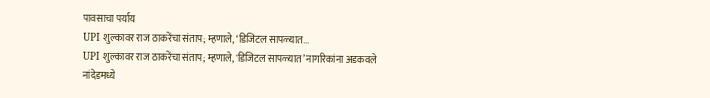पावसाचा पर्याय
UPI शुल्कावर राज ठाकरेंचा संताप; म्हणाले, ‘डिजिटल सापळ्यात...
UPI शुल्कावर राज ठाकरेंचा संताप; म्हणाले, 'डिजिटल सापळ्यात’ नागरिकांना अडकवले
नांदेडमध्ये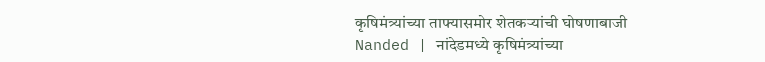कृषिमंत्र्यांच्या ताफ्यासमोर शेतकऱ्यांची घोषणाबाजी
Nanded | नांदेडमध्ये कृषिमंत्र्यांच्या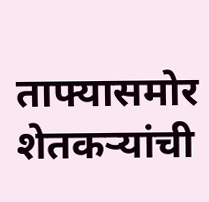ताफ्यासमोर शेतकऱ्यांची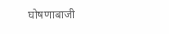घोषणाबाजी